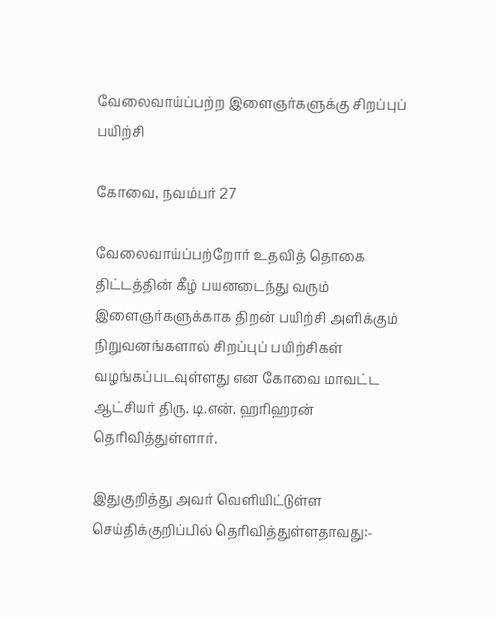வேலைவாய்ப்பற்ற இளைஞர்களுக்கு சிறப்புப் பயிற்சி

கோவை, நவம்பர் 27

வேலைவாய்ப்பற்றோர் உதவித் தொகை திட்டத்தின் கீழ் பயனடைந்து வரும் இளைஞர்களுக்காக திறன் பயிற்சி அளிக்கும் நிறுவனங்களால் சிறப்புப் பயிற்சிகள் வழங்கப்படவுள்ளது என கோவை மாவட்ட ஆட்சியர் திரு. டி.என். ஹரிஹரன் தெரிவித்துள்ளார்.

இதுகுறித்து அவர் வெளியிட்டுள்ள செய்திக்குறிப்பில் தெரிவித்துள்ளதாவது:-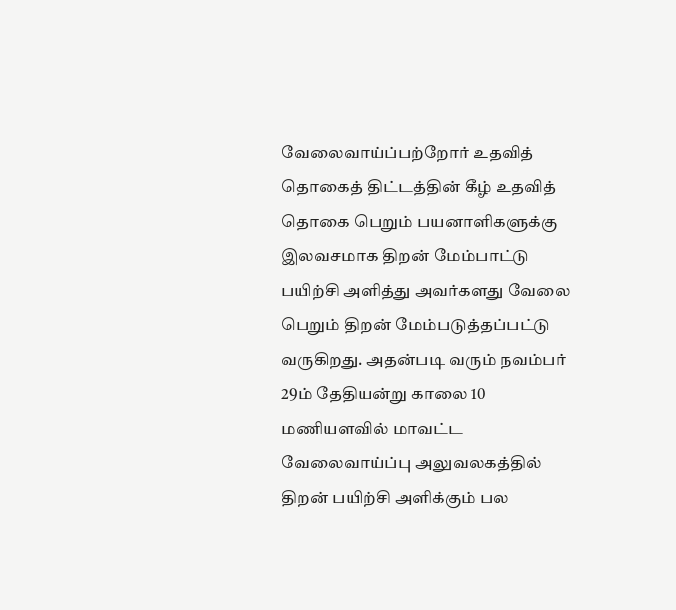வேலைவாய்ப்பற்றோர் உதவித் தொகைத் திட்டத்தின் கீழ் உதவித் தொகை பெறும் பயனாளிகளுக்கு இலவசமாக திறன் மேம்பாட்டு பயிற்சி அளித்து அவர்களது வேலை பெறும் திறன் மேம்படுத்தப்பட்டு வருகிறது. அதன்படி வரும் நவம்பர் 29ம் தேதியன்று காலை 10 மணியளவில் மாவட்ட வேலைவாய்ப்பு அலுவலகத்தில் திறன் பயிற்சி அளிக்கும் பல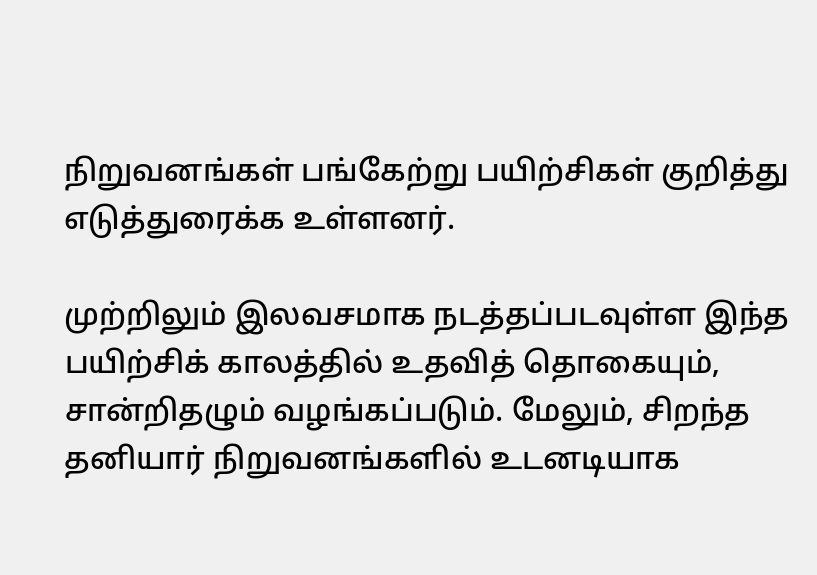நிறுவனங்கள் பங்கேற்று பயிற்சிகள் குறித்து எடுத்துரைக்க உள்ளனர்.

முற்றிலும் இலவசமாக நடத்தப்படவுள்ள இந்த பயிற்சிக் காலத்தில் உதவித் தொகையும், சான்றிதழும் வழங்கப்படும். மேலும், சிறந்த தனியார் நிறுவனங்களில் உடனடியாக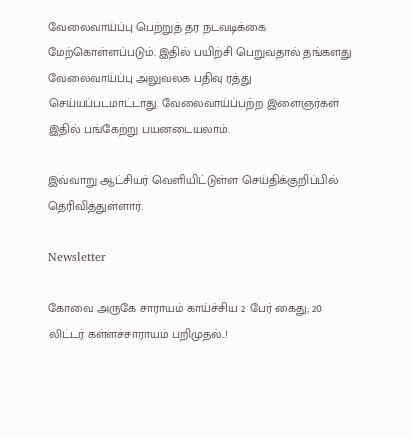வேலைவாய்ப்பு பெற்றுத் தர நடவடிக்கை மேற்கொள்ளப்படும். இதில் பயிற்சி பெறுவதால் தங்களது வேலைவாய்ப்பு அலுவலக பதிவு ரத்து செய்யப்படமாட்டாது. வேலைவாய்ப்பற்ற இளைஞர்கள் இதில் பங்கேற்று பயனடையலாம்.

இவ்வாறு ஆட்சியர் வெளியிட்டுள்ள செய்திக்குறிப்பில் தெரிவித்துள்ளார்.

Newsletter

கோவை அருகே சாராயம் காய்ச்சிய 2 பேர் கைது; 20 லிட்டர் கள்ளச்சாராயம் பறிமுதல்..!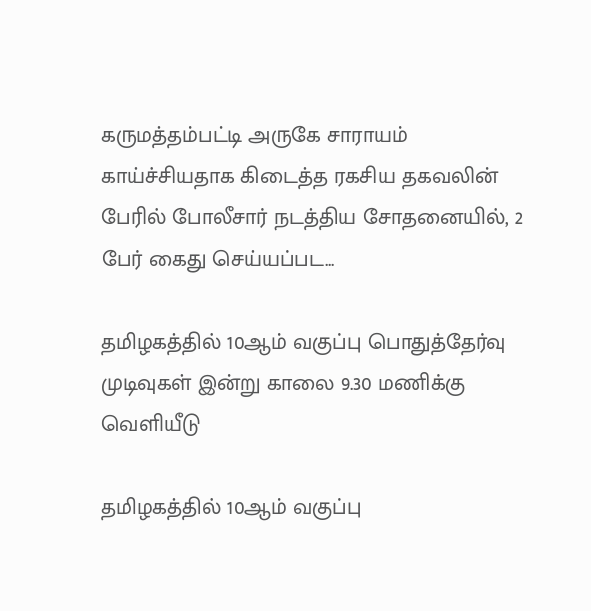கருமத்தம்பட்டி அருகே சாராயம் காய்ச்சியதாக கிடைத்த ரகசிய தகவலின் பேரில் போலீசார் நடத்திய சோதனையில், 2 பேர் கைது செய்யப்பட...

தமிழகத்தில் 10ஆம் வகுப்பு பொதுத்தேர்வு முடிவுகள் இன்று காலை 9.30 மணிக்கு வெளியீடு

தமிழகத்தில் 10ஆம் வகுப்பு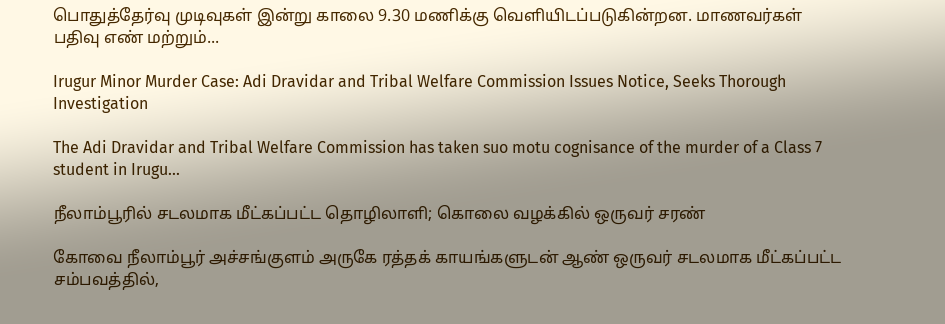பொதுத்தேர்வு முடிவுகள் இன்று காலை 9.30 மணிக்கு வெளியிடப்படுகின்றன. மாணவர்கள் பதிவு எண் மற்றும்...

Irugur Minor Murder Case: Adi Dravidar and Tribal Welfare Commission Issues Notice, Seeks Thorough Investigation

The Adi Dravidar and Tribal Welfare Commission has taken suo motu cognisance of the murder of a Class 7 student in Irugu...

நீலாம்பூரில் சடலமாக மீட்கப்பட்ட தொழிலாளி; கொலை வழக்கில் ஒருவர் சரண்

கோவை நீலாம்பூர் அச்சங்குளம் அருகே ரத்தக் காயங்களுடன் ஆண் ஒருவர் சடலமாக மீட்கப்பட்ட சம்பவத்தில்,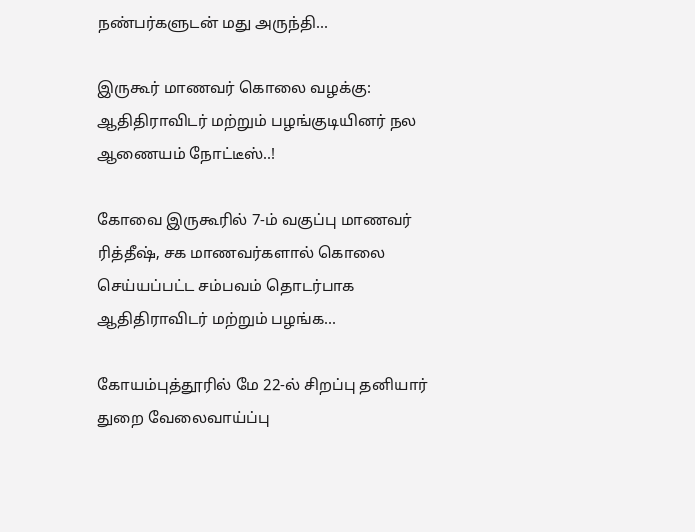நண்பர்களுடன் மது அருந்தி...

இருகூர் மாணவர் கொலை வழக்கு: ஆதிதிராவிடர் மற்றும் பழங்குடியினர் நல ஆணையம் நோட்டீஸ்..!

கோவை இருகூரில் 7-ம் வகுப்பு மாணவர் ரித்தீஷ், சக மாணவர்களால் கொலை செய்யப்பட்ட சம்பவம் தொடர்பாக ஆதிதிராவிடர் மற்றும் பழங்க...

கோயம்புத்தூரில் மே 22-ல் சிறப்பு தனியார் துறை வேலைவாய்ப்பு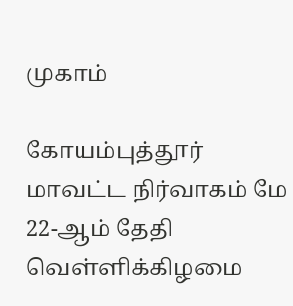முகாம்

கோயம்புத்தூர் மாவட்ட நிர்வாகம் மே 22-ஆம் தேதி வெள்ளிக்கிழமை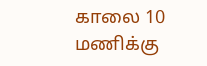காலை 10 மணிக்கு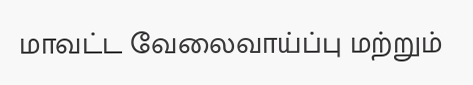மாவட்ட வேலைவாய்ப்பு மற்றும்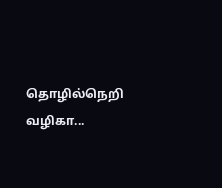தொழில்நெறி வழிகா...